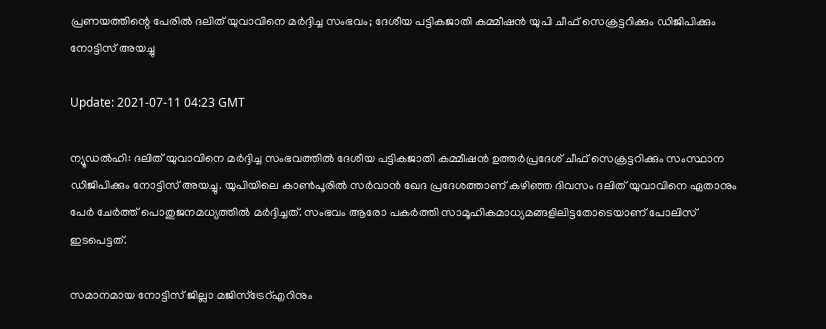പ്രണയത്തിന്റെ പേരില്‍ ദലിത് യുവാവിനെ മര്‍ദ്ദിച്ച സംഭവം; ദേശീയ പട്ടികജാതി കമ്മീഷന്‍ യുപി ചീഫ് സെക്രട്ടറിക്കും ഡിജിപിക്കും നോട്ടിസ് അയച്ചു

Update: 2021-07-11 04:23 GMT

ന്യൂഡല്‍ഹി: ദലിത് യുവാവിനെ മര്‍ദ്ദിച്ച സംഭവത്തില്‍ ദേശീയ പട്ടികജാതി കമ്മീഷന്‍ ഉത്തര്‍പ്രദേശ് ചീഫ് സെക്രട്ടറിക്കും സംസ്ഥാന ഡിജിപിക്കും നോട്ടിസ് അയച്ചു. യുപിയിലെ കാണ്‍പൂരില്‍ സര്‍വാന്‍ ഖേദ പ്രദേശത്താണ് കഴിഞ്ഞ ദിവസം ദലിത് യുവാവിനെ ഏതാനും പേര്‍ ചേര്‍ത്ത് പൊതുജനമധ്യത്തില്‍ മര്‍ദ്ദിച്ചത്. സംഭവം ആരോ പകര്‍ത്തി സാമൂഹികമാധ്യമങ്ങളിലിട്ടതോടെയാണ് പോലിസ് ഇടപെട്ടത്.

സമാനമായ നോട്ടിസ് ജില്ലാ മജിസ്‌ട്രേറ്എറിനും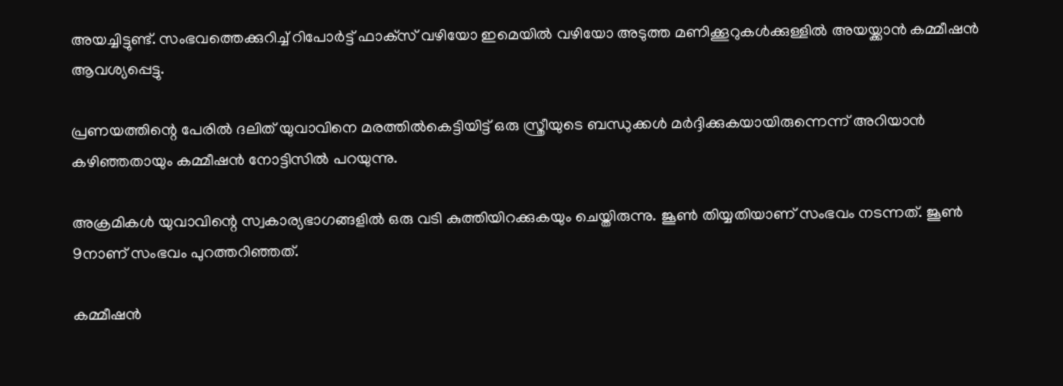അയച്ചിട്ടുണ്ട്. സംഭവത്തെക്കുറിച്ച് റിപോര്‍ട്ട് ഫാക്‌സ് വഴിയോ ഇമെയില്‍ വഴിയോ അടുത്ത മണിക്കൂറുകള്‍ക്കുള്ളില്‍ അയയ്ക്കാന്‍ കമ്മീഷന്‍ ആവശ്യപ്പെട്ടു.

പ്രണയത്തിന്റെ പേരില്‍ ദലിത് യുവാവിനെ മരത്തില്‍കെട്ടിയിട്ട് ഒരു സ്ത്രീയുടെ ബന്ധുക്കള്‍ മര്‍ദ്ദിക്കുകയായിരുന്നെന്ന് അറിയാന്‍ കഴിഞ്ഞതായും കമ്മീഷന്‍ നോട്ടിസില്‍ പറയുന്നു.

അക്രമികള്‍ യുവാവിന്റെ സ്വകാര്യഭാഗങ്ങളില്‍ ഒരു വടി കുത്തിയിറക്കുകയും ചെയ്തിരുന്നു. ജൂണ്‍ തിയ്യതിയാണ് സംഭവം നടന്നത്. ജൂണ്‍ 9നാണ് സംഭവം പുറത്തറിഞ്ഞത്.

കമ്മീഷന്‍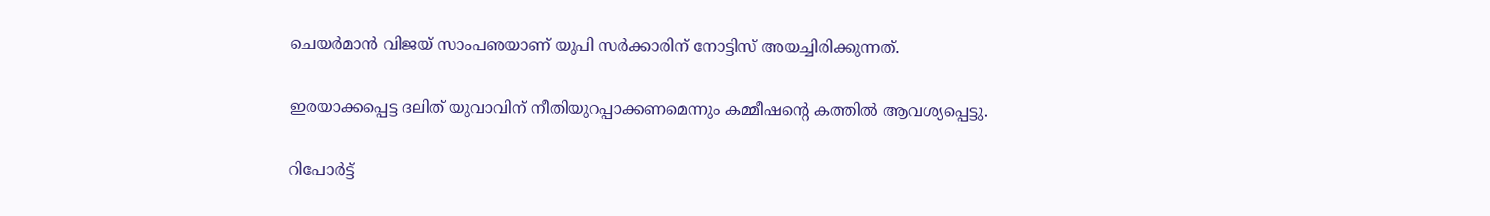ചെയര്‍മാന്‍ വിജയ് സാംപഌയാണ് യുപി സര്‍ക്കാരിന് നോട്ടിസ് അയച്ചിരിക്കുന്നത്.

ഇരയാക്കപ്പെട്ട ദലിത് യുവാവിന് നീതിയുറപ്പാക്കണമെന്നും കമ്മീഷന്റെ കത്തില്‍ ആവശ്യപ്പെട്ടു.

റിപോര്‍ട്ട്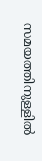സമയത്തിനുള്ളില്‍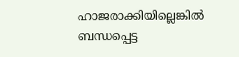ഹാജരാക്കിയില്ലെങ്കില്‍ ബന്ധപ്പെട്ട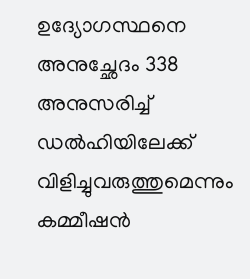ഉദ്യോഗസ്ഥനെ അനുച്ഛേദം 338 അനുസരിച്ച് ഡല്‍ഹിയിലേക്ക് വിളിച്ചുവരുത്തുമെന്നും കമ്മീഷന്‍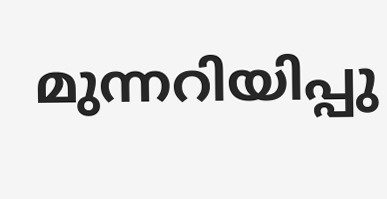മുന്നറിയിപ്പു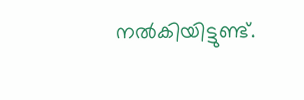നല്‍കിയിട്ടുണ്ട്.